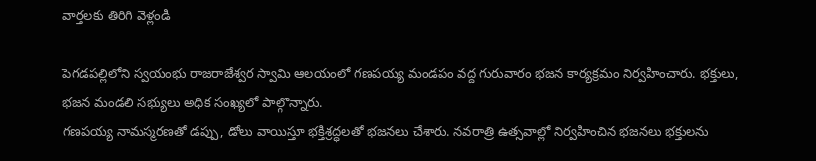వార్తలకు తిరిగి వెళ్లండి

పెగడపల్లిలోని స్వయంభు రాజరాజేశ్వర స్వామి ఆలయంలో గణపయ్య మండపం వద్ద గురువారం భజన కార్యక్రమం నిర్వహించారు. భక్తులు, భజన మండలి సభ్యులు అధిక సంఖ్యలో పాల్గొన్నారు.
గణపయ్య నామస్మరణతో డప్పు, డోలు వాయిస్తూ భక్తిశ్రద్ధలతో భజనలు చేశారు. నవరాత్రి ఉత్సవాల్లో నిర్వహించిన భజనలు భక్తులను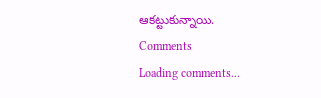ఆకట్టుకున్నాయి.
Comments
Loading comments...